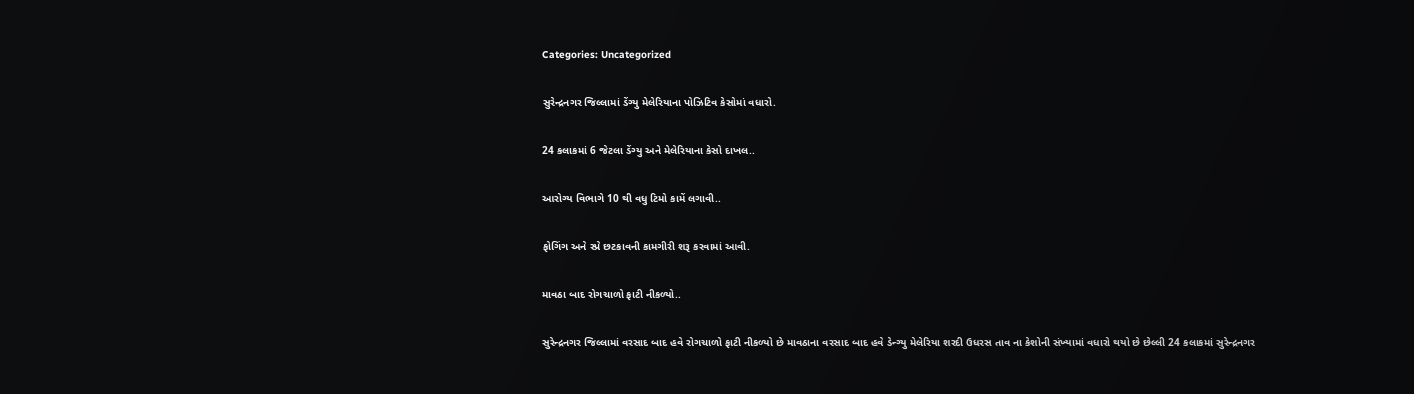Categories: Uncategorized

સુરેન્દ્રનગર જિલ્લામાં ડેંગ્યુ મેલેરિયાના પોઝિટિવ કેસોમાં વધારો.

24 કલાકમાં 6 જેટલા ડેંગ્યુ અને મેલેરિયાના કેસો દાખલ..

આરોગ્ય વિભાગે 10 થી વધુ ટિમો કામેં લગાવી..

ફોગિંગ અને સ્પ્રે છટકાવની કામગીરી શરૂ કરવામાં આવી.

માવઠા બાદ રોગચાળો ફાટી નીકળ્યો..

સુરેન્દ્રનગર જિલ્લામાં વરસાદ બાદ હવે રોગચાળો ફાટી નીકળ્યો છે માવઠાના વરસાદ બાદ હવે ડેન્ગ્યુ મેલેરિયા શરદી ઉધરસ તાવ ના કેશોની સંખ્યામાં વધારો થયો છે છેલ્લી 24 કલાકમાં સુરેન્દ્રનગર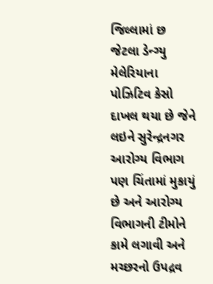જિલ્લામાં છ જેટલા ડેન્ગ્યુ મેલેરિયાના પોઝિટિવ કેસો દાખલ થયા છે જેને લઇને સુરેન્દ્રનગર આરોગ્ય વિભાગ પણ ચિંતામાં મુકાયું છે અને આરોગ્ય વિભાગની ટીમોને કામે લગાવી અને મચ્છરનો ઉપદ્રવ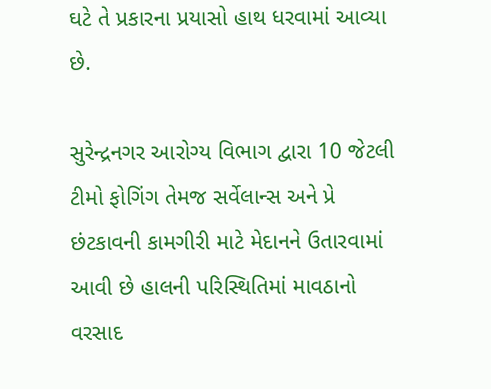ઘટે તે પ્રકારના પ્રયાસો હાથ ધરવામાં આવ્યા છે.

સુરેન્દ્રનગર આરોગ્ય વિભાગ દ્વારા 10 જેટલી ટીમો ફોગિંગ તેમજ સર્વેલાન્સ અને પ્રે છંટકાવની કામગીરી માટે મેદાનને ઉતારવામાં આવી છે હાલની પરિસ્થિતિમાં માવઠાનો વરસાદ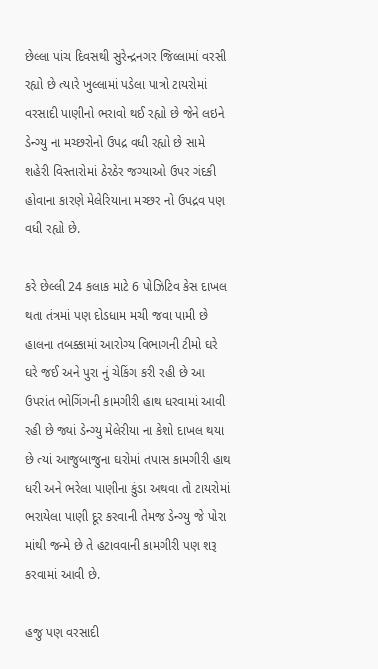છેલ્લા પાંચ દિવસથી સુરેન્દ્રનગર જિલ્લામાં વરસી રહ્યો છે ત્યારે ખુલ્લામાં પડેલા પાત્રો ટાયરોમાં વરસાદી પાણીનો ભરાવો થઈ રહ્યો છે જેને લઇને ડેન્ગ્યુ ના મચ્છરોનો ઉપદ્ર વધી રહ્યો છે સામે શહેરી વિસ્તારોમાં ઠેરઠેર જગ્યાઓ ઉપર ગંદકી હોવાના કારણે મેલેરિયાના મચ્છર નો ઉપદ્રવ પણ વધી રહ્યો છે.

કરે છેલ્લી 24 કલાક માટે 6 પોઝિટિવ કેસ દાખલ થતા તંત્રમાં પણ દોડધામ મચી જવા પામી છે હાલના તબક્કામાં આરોગ્ય વિભાગની ટીમો ઘરે ઘરે જઈ અને પુરા નું ચેકિંગ કરી રહી છે આ ઉપરાંત ભોગિંગની કામગીરી હાથ ધરવામાં આવી રહી છે જ્યાં ડેન્ગ્યુ મેલેરીયા ના કેશો દાખલ થયા છે ત્યાં આજુબાજુના ઘરોમાં તપાસ કામગીરી હાથ ધરી અને ભરેલા પાણીના કુંડા અથવા તો ટાયરોમાં ભરાયેલા પાણી દૂર કરવાની તેમજ ડેન્ગ્યુ જે પોરા માંથી જન્મે છે તે હટાવવાની કામગીરી પણ શરૂ કરવામાં આવી છે.

હજુ પણ વરસાદી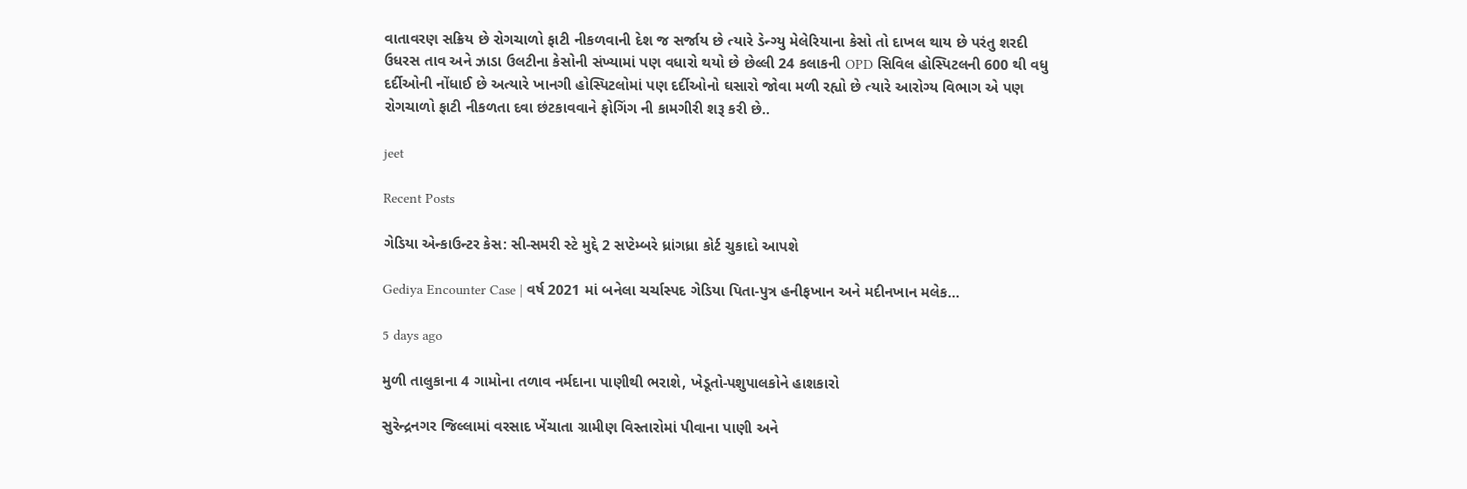વાતાવરણ સક્રિય છે રોગચાળો ફાટી નીકળવાની દેશ જ સર્જાય છે ત્યારે ડેન્ગ્યુ મેલેરિયાના કેસો તો દાખલ થાય છે પરંતુ શરદી ઉધરસ તાવ અને ઝાડા ઉલટીના કેસોની સંખ્યામાં પણ વધારો થયો છે છેલ્લી 24 કલાકની OPD સિવિલ હોસ્પિટલની 600 થી વધુ દર્દીઓની નોંધાઈ છે અત્યારે ખાનગી હોસ્પિટલોમાં પણ દર્દીઓનો ઘસારો જોવા મળી રહ્યો છે ત્યારે આરોગ્ય વિભાગ એ પણ રોગચાળો ફાટી નીકળતા દવા છંટકાવવાને ફોગિંગ ની કામગીરી શરૂ કરી છે..

jeet

Recent Posts

ગેડિયા એન્કાઉન્ટર કેસ: સી-સમરી સ્ટે મુદ્દે 2 સપ્ટેમ્બરે ધ્રાંગધ્રા કોર્ટ ચુકાદો આપશે

Gediya Encounter Case | વર્ષ 2021 માં બનેલા ચર્ચાસ્પદ ગેડિયા પિતા-પુત્ર હનીફખાન અને મદીનખાન મલેક…

5 days ago

મુળી તાલુકાના 4 ગામોના તળાવ નર્મદાના પાણીથી ભરાશે, ખેડૂતો-પશુપાલકોને હાશકારો

સુરેન્દ્રનગર જિલ્લામાં વરસાદ ખેંચાતા ગ્રામીણ વિસ્તારોમાં પીવાના પાણી અને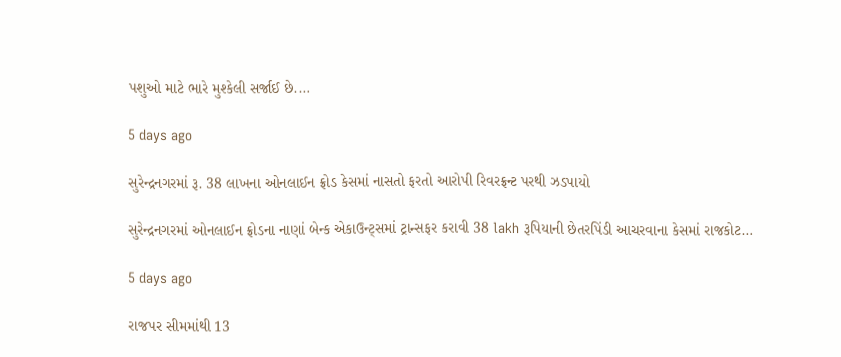પશુઓ માટે ભારે મુશ્કેલી સર્જાઈ છે.…

5 days ago

સુરેન્દ્રનગરમાં રૂ. 38 લાખના ઓનલાઈન ફ્રોડ કેસમાં નાસતો ફરતો આરોપી રિવરફ્રન્ટ પરથી ઝડપાયો

સુરેન્દ્રનગરમાં ઓનલાઈન ફ્રોડના નાણાં બેન્ક એકાઉન્ટ્સમાં ટ્રાન્સફર કરાવી 38 lakh રૂપિયાની છેતરપિંડી આચરવાના કેસમાં રાજકોટ…

5 days ago

રાજપર સીમમાંથી 13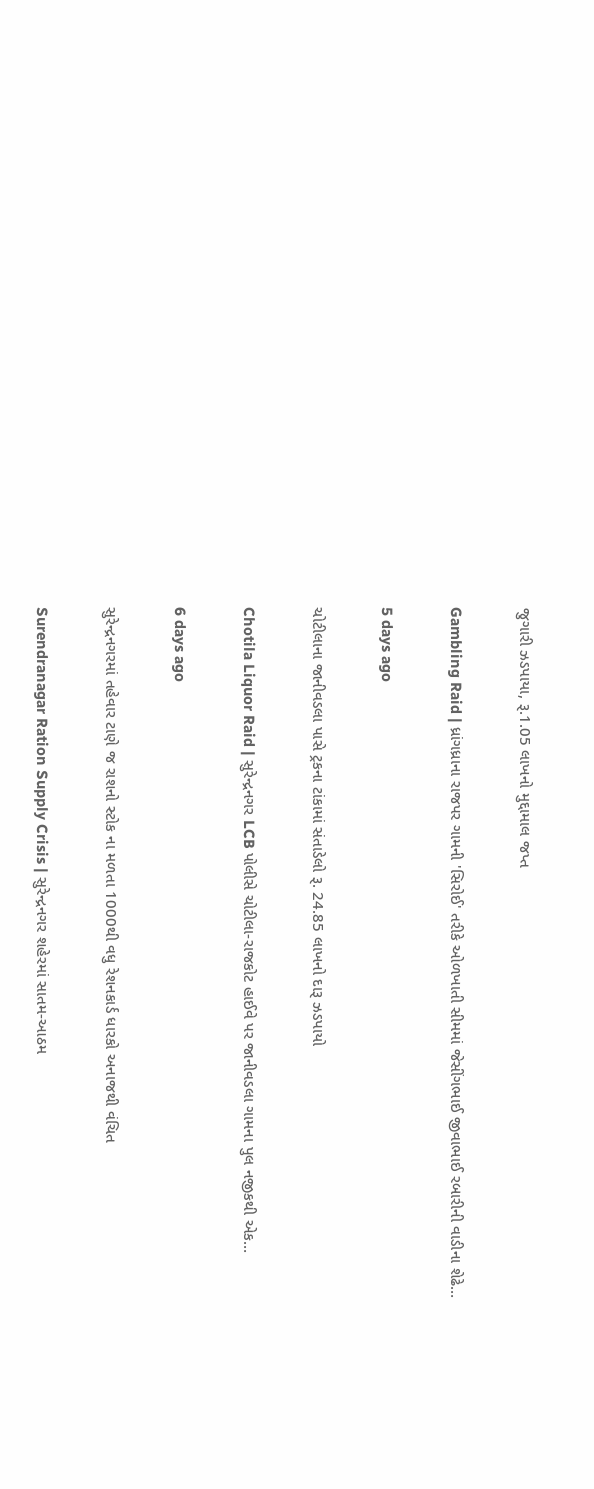જુગારી ઝડપાયા, રૂ.1.05 લાખનો મુદ્દામાલ જપ્ત

Gambling Raid | ધ્રાંગધ્રાના રાજપર ગામની 'સિરોઈ' તરીકે ઓળખાતી સીમમાં જેસીંગભાઈ જીવાભાઈ રબારીની વાડીના શેઢે…

5 days ago

ચોટીલાના જાનીવડલા પાસે ટ્રકના ટાંકામાં સંતાડેલો રૂ. 24.85 લાખનો દારૂ ઝડપાયો

Chotila Liquor Raid | સુરેન્દ્રનગર LCB પોલીસે ચોટીલા-રાજકોટ હાઈવે પર જાનીવડલા ગામના પુલ નજીકથી એક…

6 days ago

સુરેન્દ્રનગરમાં તહેવાર ટાણે જ રાશનો સ્ટોક ના મળતા 1000થી વધુ રેશનકાર્ડ ધારકો અનાજથી વંચિત

Surendranagar Ration Supply Crisis | સુરેન્દ્રનગર શહેરમાં સાતમ-આઠમ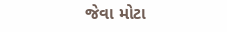જેવા મોટા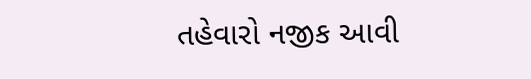તહેવારો નજીક આવી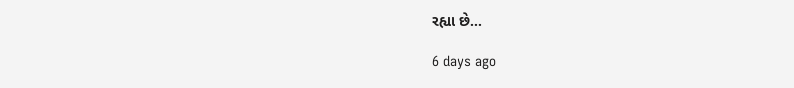રહ્યા છે…

6 days ago